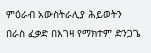ምዕራብ አውስትራሊያ ሕይወትን በራስ ፈቃድ በእገዛ የማክተም ድንጋጌ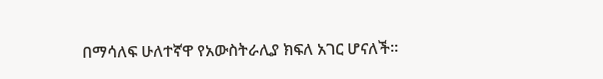በማሳለፍ ሁለተኛዋ የአውስትራሊያ ክፍለ አገር ሆናለች።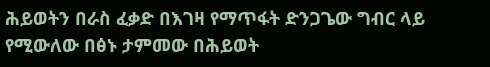ሕይወትን በራስ ፈቃድ በእገዛ የማጥፋት ድንጋጌው ግብር ላይ የሚውለው በፅኑ ታምመው በሕይወት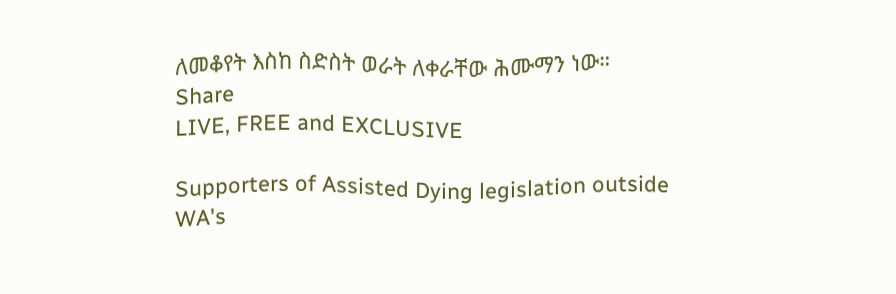ለመቆየት እስከ ስድስት ወራት ለቀራቸው ሕሙማን ነው።
Share
LIVE, FREE and EXCLUSIVE

Supporters of Assisted Dying legislation outside WA's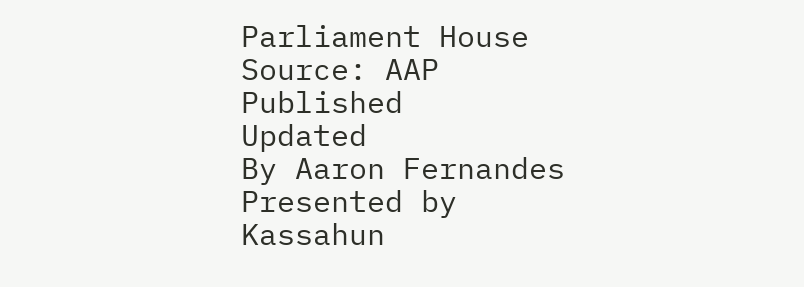Parliament House Source: AAP
Published
Updated
By Aaron Fernandes
Presented by Kassahun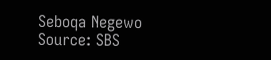Seboqa Negewo
Source: SBS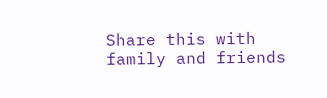Share this with family and friends